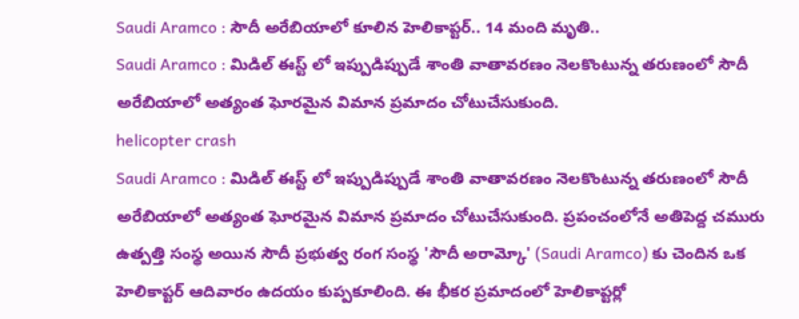Saudi Aramco : సౌదీ అరేబియాలో కూలిన హెలికాప్టర్.. 14 మంది మృతి..
Saudi Aramco : మిడిల్ ఈస్ట్ లో ఇప్పుడిప్పుడే శాంతి వాతావరణం నెలకొంటున్న తరుణంలో సౌదీ అరేబియాలో అత్యంత ఘోరమైన విమాన ప్రమాదం చోటుచేసుకుంది.
helicopter crash
Saudi Aramco : మిడిల్ ఈస్ట్ లో ఇప్పుడిప్పుడే శాంతి వాతావరణం నెలకొంటున్న తరుణంలో సౌదీ అరేబియాలో అత్యంత ఘోరమైన విమాన ప్రమాదం చోటుచేసుకుంది. ప్రపంచంలోనే అతిపెద్ద చమురు ఉత్పత్తి సంస్థ అయిన సౌదీ ప్రభుత్వ రంగ సంస్థ 'సౌదీ అరామ్కో' (Saudi Aramco) కు చెందిన ఒక హెలికాప్టర్ ఆదివారం ఉదయం కుప్పకూలింది. ఈ భీకర ప్రమాదంలో హెలికాప్టర్లో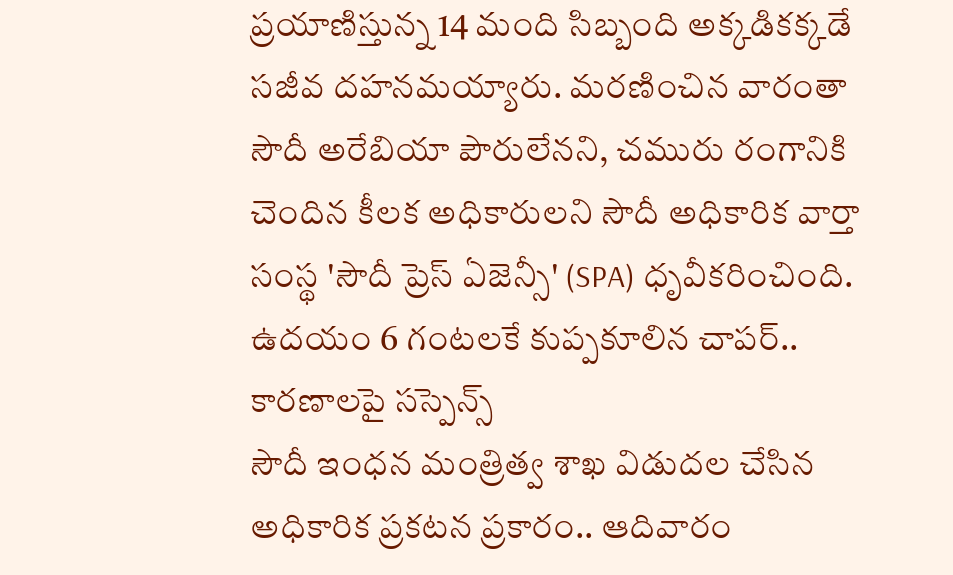ప్రయాణిస్తున్న 14 మంది సిబ్బంది అక్కడికక్కడే సజీవ దహనమయ్యారు. మరణించిన వారంతా సౌదీ అరేబియా పౌరులేనని, చమురు రంగానికి చెందిన కీలక అధికారులని సౌదీ అధికారిక వార్తా సంస్థ 'సౌదీ ప్రెస్ ఏజెన్సీ' (SPA) ధృవీకరించింది.
ఉదయం 6 గంటలకే కుప్పకూలిన చాపర్.. కారణాలపై సస్పెన్స్
సౌదీ ఇంధన మంత్రిత్వ శాఖ విడుదల చేసిన అధికారిక ప్రకటన ప్రకారం.. ఆదివారం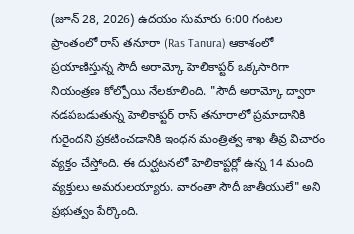(జూన్ 28, 2026) ఉదయం సుమారు 6:00 గంటల ప్రాంతంలో రాస్ తనూరా (Ras Tanura) ఆకాశంలో ప్రయాణిస్తున్న సౌదీ అరామ్కో హెలికాప్టర్ ఒక్కసారిగా నియంత్రణ కోల్పోయి నేలకూలింది. "సౌదీ అరామ్కో ద్వారా నడపబడుతున్న హెలికాప్టర్ రాస్ తనూరాలో ప్రమాదానికి గురైందని ప్రకటించడానికి ఇంధన మంత్రిత్వ శాఖ తీవ్ర విచారం వ్యక్తం చేస్తోంది. ఈ దుర్ఘటనలో హెలికాప్టర్లో ఉన్న 14 మంది వ్యక్తులు అమరులయ్యారు. వారంతా సౌదీ జాతీయులే" అని ప్రభుత్వం పేర్కొంది.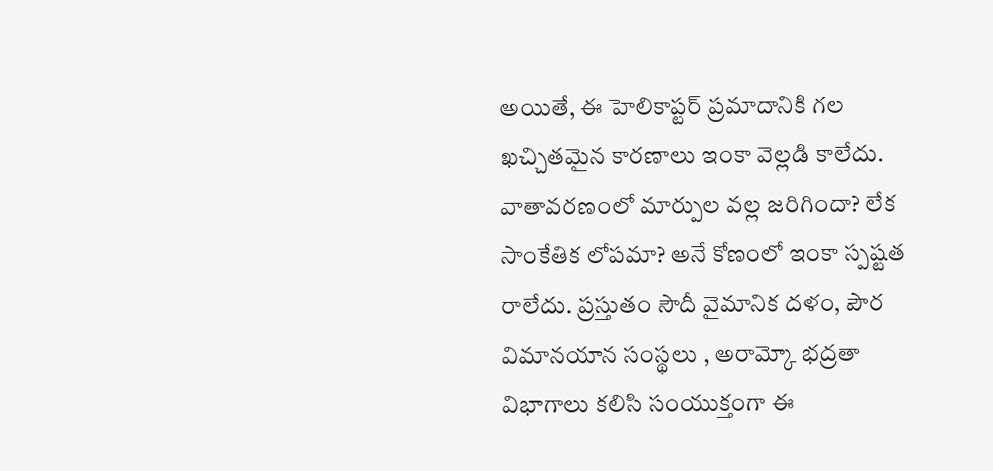అయితే, ఈ హెలికాప్టర్ ప్రమాదానికి గల ఖచ్చితమైన కారణాలు ఇంకా వెల్లడి కాలేదు. వాతావరణంలో మార్పుల వల్ల జరిగిందా? లేక సాంకేతిక లోపమా? అనే కోణంలో ఇంకా స్పష్టత రాలేదు. ప్రస్తుతం సౌదీ వైమానిక దళం, పౌర విమానయాన సంస్థలు , అరామ్కో భద్రతా విభాగాలు కలిసి సంయుక్తంగా ఈ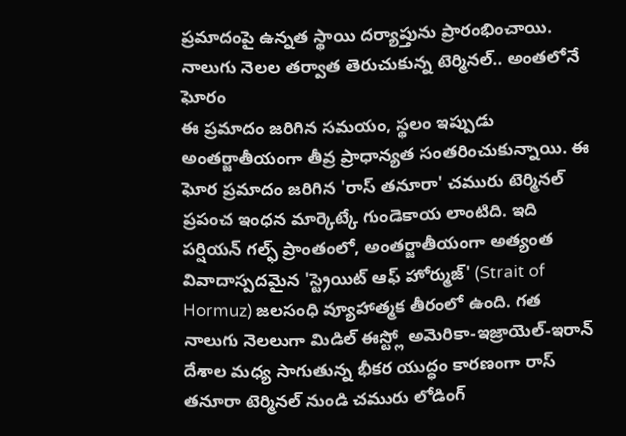ప్రమాదంపై ఉన్నత స్థాయి దర్యాప్తును ప్రారంభించాయి.
నాలుగు నెలల తర్వాత తెరుచుకున్న టెర్మినల్.. అంతలోనే ఘోరం
ఈ ప్రమాదం జరిగిన సమయం, స్థలం ఇప్పుడు అంతర్జాతీయంగా తీవ్ర ప్రాధాన్యత సంతరించుకున్నాయి. ఈ ఘోర ప్రమాదం జరిగిన 'రాస్ తనూరా' చమురు టెర్మినల్ ప్రపంచ ఇంధన మార్కెట్కే గుండెకాయ లాంటిది. ఇది పర్షియన్ గల్ఫ్ ప్రాంతంలో, అంతర్జాతీయంగా అత్యంత వివాదాస్పదమైన 'స్ట్రెయిట్ ఆఫ్ హోర్ముజ్' (Strait of Hormuz) జలసంధి వ్యూహాత్మక తీరంలో ఉంది. గత నాలుగు నెలలుగా మిడిల్ ఈస్ట్లో అమెరికా-ఇజ్రాయెల్-ఇరాన్ దేశాల మధ్య సాగుతున్న భీకర యుద్ధం కారణంగా రాస్ తనూరా టెర్మినల్ నుండి చమురు లోడింగ్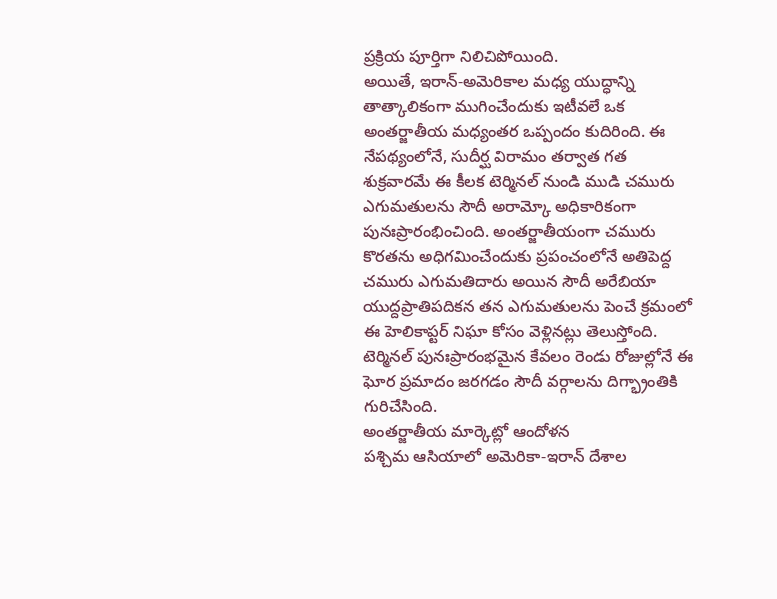ప్రక్రియ పూర్తిగా నిలిచిపోయింది.
అయితే, ఇరాన్-అమెరికాల మధ్య యుద్ధాన్ని తాత్కాలికంగా ముగించేందుకు ఇటీవలే ఒక అంతర్జాతీయ మధ్యంతర ఒప్పందం కుదిరింది. ఈ నేపథ్యంలోనే, సుదీర్ఘ విరామం తర్వాత గత శుక్రవారమే ఈ కీలక టెర్మినల్ నుండి ముడి చమురు ఎగుమతులను సౌదీ అరామ్కో అధికారికంగా పునఃప్రారంభించింది. అంతర్జాతీయంగా చమురు కొరతను అధిగమించేందుకు ప్రపంచంలోనే అతిపెద్ద చమురు ఎగుమతిదారు అయిన సౌదీ అరేబియా యుద్దప్రాతిపదికన తన ఎగుమతులను పెంచే క్రమంలో ఈ హెలికాప్టర్ నిఘా కోసం వెళ్లినట్లు తెలుస్తోంది. టెర్మినల్ పునఃప్రారంభమైన కేవలం రెండు రోజుల్లోనే ఈ ఘోర ప్రమాదం జరగడం సౌదీ వర్గాలను దిగ్భ్రాంతికి గురిచేసింది.
అంతర్జాతీయ మార్కెట్లో ఆందోళన
పశ్చిమ ఆసియాలో అమెరికా-ఇరాన్ దేశాల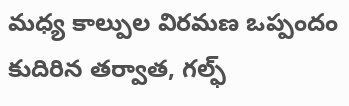మధ్య కాల్పుల విరమణ ఒప్పందం కుదిరిన తర్వాత, గల్ఫ్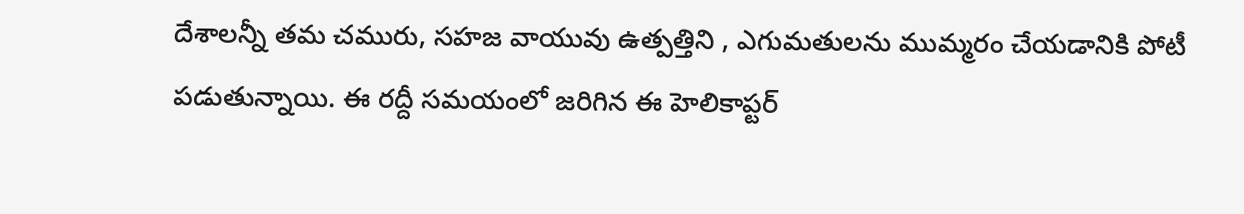దేశాలన్నీ తమ చమురు, సహజ వాయువు ఉత్పత్తిని , ఎగుమతులను ముమ్మరం చేయడానికి పోటీ పడుతున్నాయి. ఈ రద్దీ సమయంలో జరిగిన ఈ హెలికాప్టర్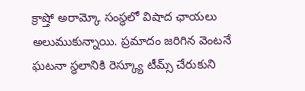క్రాష్తో అరామ్కో సంస్థలో విషాద ఛాయలు అలుముకున్నాయి. ప్రమాదం జరిగిన వెంటనే ఘటనా స్థలానికి రెస్క్యూ టీమ్స్ చేరుకుని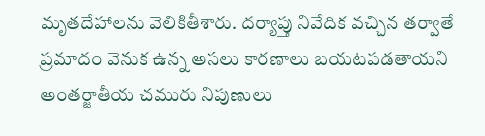మృతదేహాలను వెలికితీశారు. దర్యాప్తు నివేదిక వచ్చిన తర్వాతే ప్రమాదం వెనుక ఉన్న అసలు కారణాలు బయటపడతాయని అంతర్జాతీయ చమురు నిపుణులు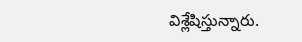విశ్లేషిస్తున్నారు.